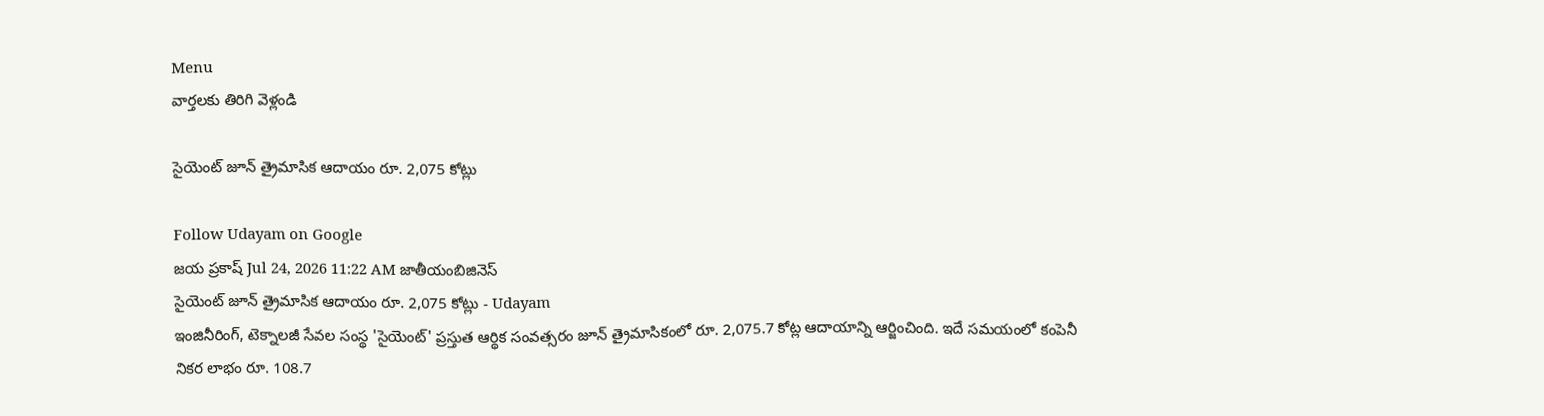Menu
వార్తలకు తిరిగి వెళ్లండి

సైయెంట్ జూన్ త్రైమాసిక ఆదాయం రూ. 2,075 కోట్లు

Follow Udayam on Google
జయ ప్రకాష్ Jul 24, 2026 11:22 AM జాతీయంబిజినెస్
సైయెంట్ జూన్ త్రైమాసిక ఆదాయం రూ. 2,075 కోట్లు - Udayam
ఇంజినీరింగ్, టెక్నాలజీ సేవల సంస్థ 'సైయెంట్' ప్రస్తుత ఆర్థిక సంవత్సరం జూన్ త్రైమాసికంలో రూ. 2,075.7 కోట్ల ఆదాయాన్ని ఆర్జించింది. ఇదే సమయంలో కంపెనీ నికర లాభం రూ. 108.7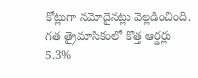కోట్లుగా నమోదైనట్లు వెల్లడించింది. గత త్రైమాసికంలో కొత్త ఆర్డర్లు 5.3%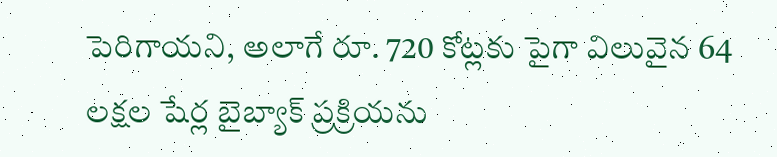పెరిగాయని, అలాగే రూ. 720 కోట్లకు పైగా విలువైన 64 లక్షల షేర్ల బైబ్యాక్ ప్రక్రియను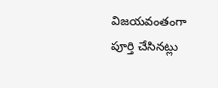విజయవంతంగా పూర్తి చేసినట్లు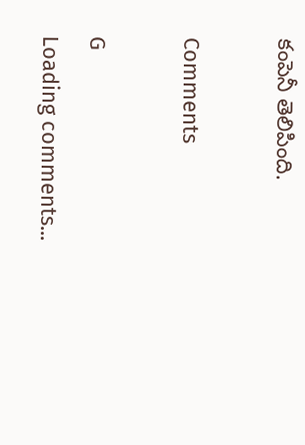కంపెనీ తెలిపింది.

Comments

G
Loading comments...